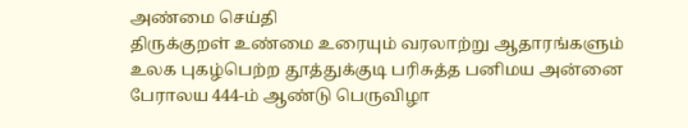அண்மை செய்தி
திருக்குறள் உண்மை உரையும் வரலாற்று ஆதாரங்களும் உலக புகழ்பெற்ற தூத்துக்குடி பரிசுத்த பனிமய அன்னை பேராலய 444-ம் ஆண்டு பெருவிழா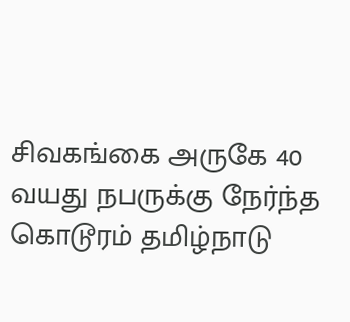சிவகங்கை அருகே 40 வயது நபருக்கு நேர்ந்த கொடூரம் தமிழ்நாடு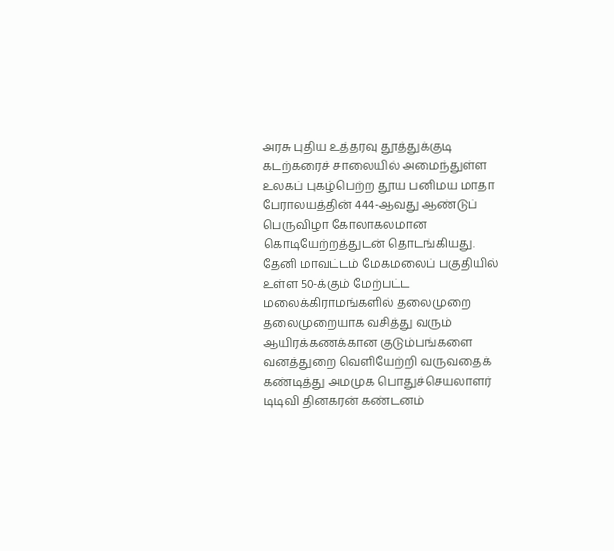அரசு புதிய உத்தரவு தூத்துக்குடி கடற்கரைச் சாலையில் அமைந்துள்ள உலகப் புகழ்பெற்ற தூய பனிமய மாதா பேராலயத்தின் 444-ஆவது ஆண்டுப் பெருவிழா கோலாகலமான கொடியேற்றத்துடன் தொடங்கியது. தேனி மாவட்டம் மேகமலைப் பகுதியில் உள்ள 50-க்கும் மேற்பட்ட மலைக்கிராமங்களில் தலைமுறை தலைமுறையாக வசித்து வரும் ஆயிரக்கணக்கான குடும்பங்களை வனத்துறை வெளியேற்றி வருவதைக் கண்டித்து அமமுக பொதுச்செயலாளர் டிடிவி தினகரன் கண்டனம்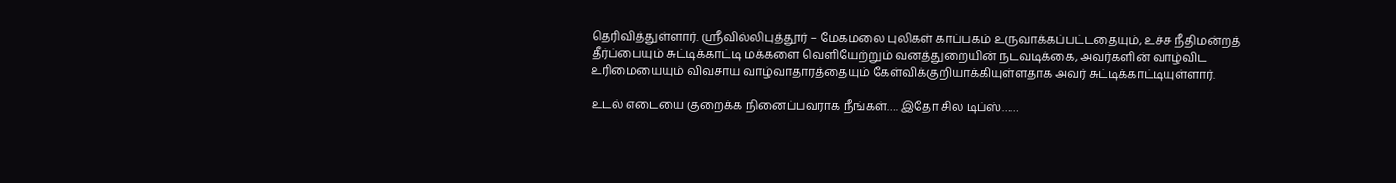தெரிவித்துள்ளார். ஸ்ரீவில்லிபுத்தூர் – மேகமலை புலிகள் காப்பகம் உருவாக்கப்பட்டதையும், உச்ச நீதிமன்றத் தீர்ப்பையும் சுட்டிக்காட்டி மக்களை வெளியேற்றும் வனத்துறையின் நடவடிக்கை, அவர்களின் வாழ்விட உரிமையையும் விவசாய வாழ்வாதாரத்தையும் கேள்விக்குறியாக்கியுள்ளதாக அவர் சுட்டிக்காட்டியுள்ளார்.

உடல் எடையை குறைக்க நினைப்பவராக நீங்கள்…. இதோ சில டிப்ஸ்……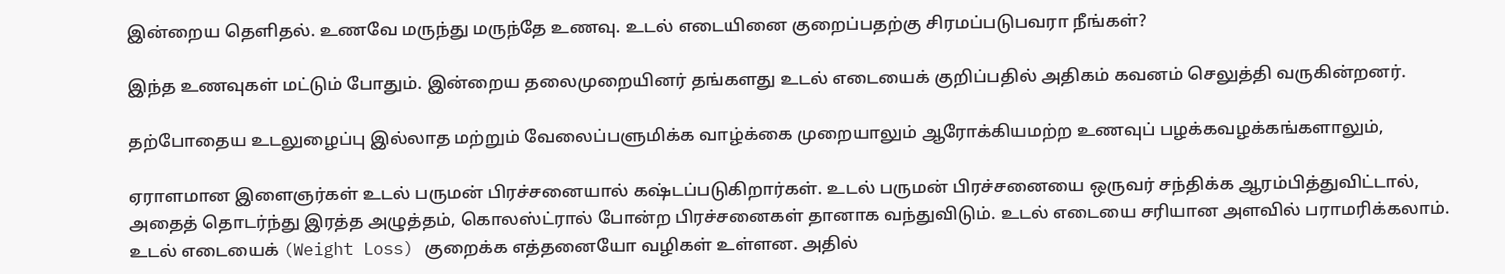இன்றைய தெளிதல். உணவே மருந்து மருந்தே உணவு. உடல் எடையினை குறைப்பதற்கு சிரமப்படுபவரா நீங்கள்?

இந்த உணவுகள் மட்டும் போதும். இன்றைய தலைமுறையினர் தங்களது உடல் எடையைக் குறிப்பதில் அதிகம் கவனம் செலுத்தி வருகின்றனர்.

தற்போதைய உடலுழைப்பு இல்லாத மற்றும் வேலைப்பளுமிக்க வாழ்க்கை முறையாலும் ஆரோக்கியமற்ற உணவுப் பழக்கவழக்கங்களாலும்,

ஏராளமான இளைஞர்கள் உடல் பருமன் பிரச்சனையால் கஷ்டப்படுகிறார்கள். உடல் பருமன் பிரச்சனையை ஒருவர் சந்திக்க ஆரம்பித்துவிட்டால், அதைத் தொடர்ந்து இரத்த அழுத்தம், கொலஸ்ட்ரால் போன்ற பிரச்சனைகள் தானாக வந்துவிடும். உடல் எடையை சரியான அளவில் பராமரிக்கலாம். உடல் எடையைக் (Weight Loss) குறைக்க எத்தனையோ வழிகள் உள்ளன. அதில்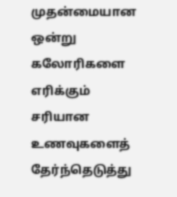முதன்மையான ஒன்று கலோரிகளை எரிக்கும் சரியான உணவுகளைத் தேர்ந்தெடுத்து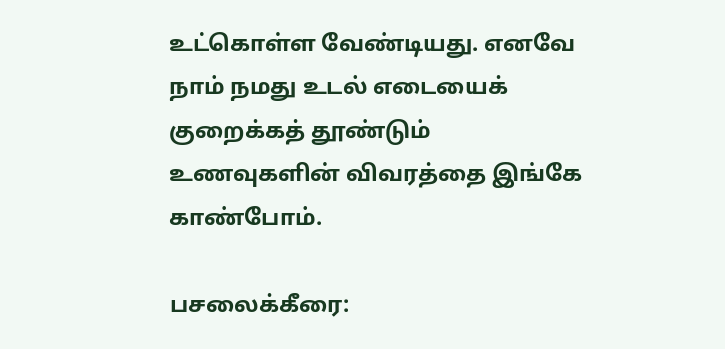உட்கொள்ள வேண்டியது. எனவே நாம் நமது உடல் எடையைக் குறைக்கத் தூண்டும் உணவுகளின் விவரத்தை இங்கே காண்போம்.

பசலைக்கீரை: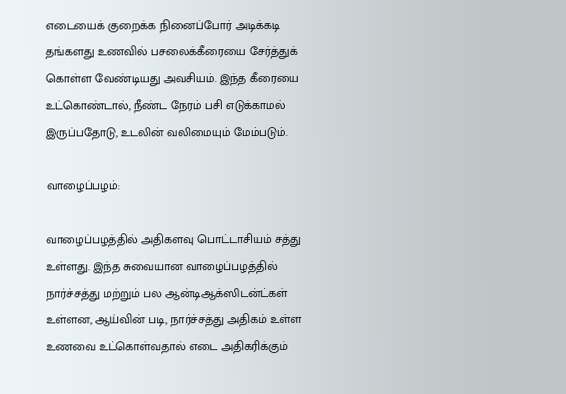எடையைக் குறைக்க நினைப்போர் அடிக்கடி தங்களது உணவில் பசலைக்கீரையை சேர்த்துக் கொள்ள வேண்டியது அவசியம். இந்த கீரையை உட்கொண்டால், நீண்ட நேரம் பசி எடுக்காமல் இருப்பதோடு, உடலின் வலிமையும் மேம்படும்.

வாழைப்பழம்:

வாழைப்பழத்தில் அதிகளவு பொட்டாசியம் சத்து உள்ளது. இந்த சுவையான வாழைப்பழத்தில் நார்ச்சத்து மற்றும் பல ஆன்டிஆக்ஸிடன்ட்கள் உள்ளன, ஆய்வின் படி, நார்ச்சத்து அதிகம் உள்ள உணவை உட்கொள்வதால் எடை அதிகரிக்கும்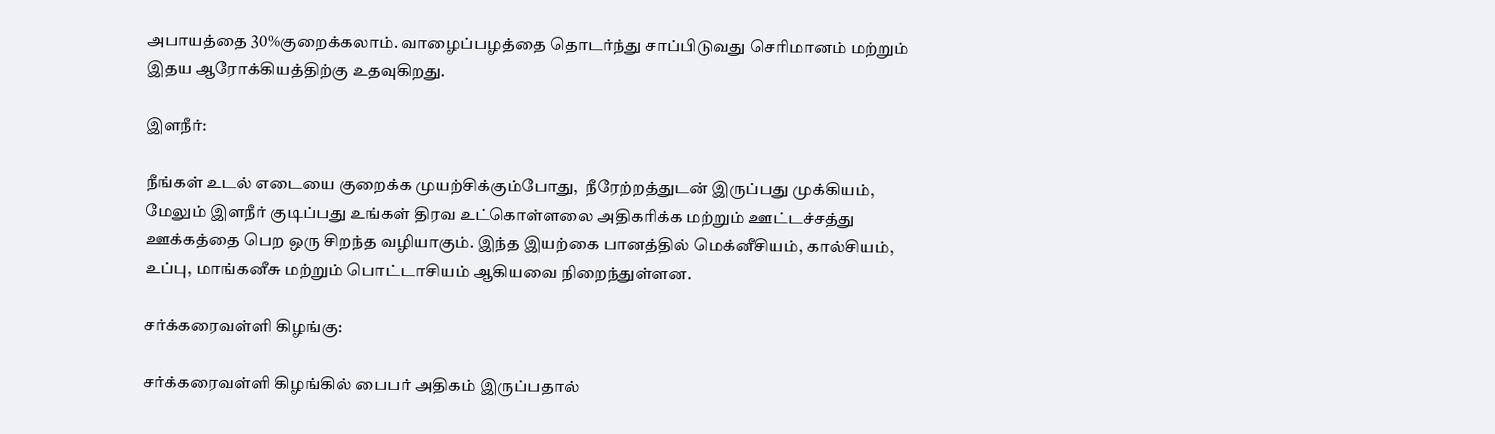அபாயத்தை 30%குறைக்கலாம். வாழைப்பழத்தை தொடர்ந்து சாப்பிடுவது செரிமானம் மற்றும் இதய ஆரோக்கியத்திற்கு உதவுகிறது.

இளநீர்:

நீங்கள் உடல் எடையை குறைக்க முயற்சிக்கும்போது,  நீரேற்றத்துடன் இருப்பது முக்கியம், மேலும் இளநீர் குடிப்பது உங்கள் திரவ உட்கொள்ளலை அதிகரிக்க மற்றும் ஊட்டச்சத்து ஊக்கத்தை பெற ஒரு சிறந்த வழியாகும். இந்த இயற்கை பானத்தில் மெக்னீசியம், கால்சியம், உப்பு, மாங்கனீசு மற்றும் பொட்டாசியம் ஆகியவை நிறைந்துள்ளன.

சர்க்கரைவள்ளி கிழங்கு:

சர்க்கரைவள்ளி கிழங்கில் பைபர் அதிகம் இருப்பதால்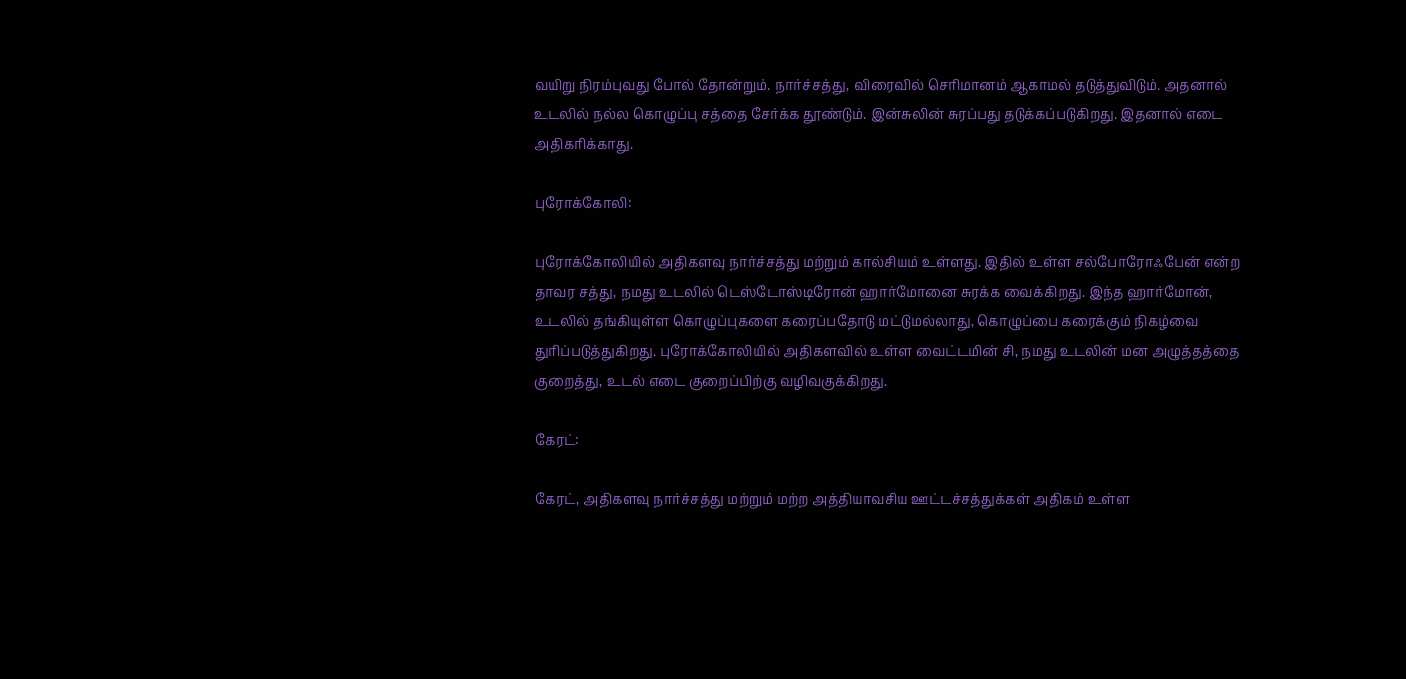வயிறு நிரம்புவது போல் தோன்றும். நார்ச்சத்து, விரைவில் செரிமானம் ஆகாமல் தடுத்துவிடும். அதனால் உடலில் நல்ல கொழுப்பு சத்தை சேர்க்க தூண்டும். இன்சுலின் சுரப்பது தடுக்கப்படுகிறது. இதனால் எடை அதிகரிக்காது.

புரோக்கோலி:

புரோக்கோலியில் அதிகளவு நார்ச்சத்து மற்றும் கால்சியம் உள்ளது. இதில் உள்ள சல்போரோஃபேன் என்ற தாவர சத்து, நமது உடலில் டெஸ்டோஸ்டிரோன் ஹார்மோனை சுரக்க வைக்கிறது. இந்த ஹார்மோன், உடலில் தங்கியுள்ள கொழுப்புகளை கரைப்பதோடு மட்டுமல்லாது, கொழுப்பை கரைக்கும் நிகழ்வை துரிப்படுத்துகிறது. புரோக்கோலியில் அதிகளவில் உள்ள வைட்டமின் சி, நமது உடலின் மன அழுத்தத்தை குறைத்து, உடல் எடை குறைப்பிற்கு வழிவகுக்கிறது.

கேரட்:

கேரட், அதிகளவு நார்ச்சத்து மற்றும் மற்ற அத்தியாவசிய ஊட்டச்சத்துக்கள் அதிகம் உள்ள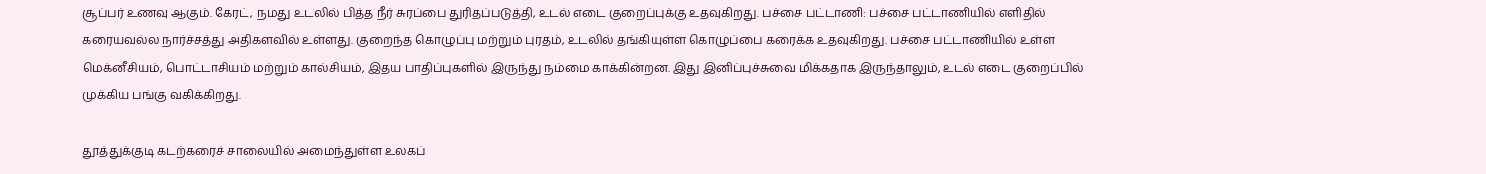சூப்பர் உணவு ஆகும். கேரட், நமது உடலில் பித்த நீர் சுரப்பை துரிதப்படுத்தி, உடல் எடை குறைப்புக்கு உதவுகிறது. பச்சை பட்டாணி: பச்சை பட்டாணியில் எளிதில் கரையவல்ல நார்ச்சத்து அதிகளவில் உள்ளது. குறைந்த கொழுப்பு மற்றும் புரதம், உடலில் தங்கியுள்ள கொழுப்பை கரைக்க உதவுகிறது. பச்சை பட்டாணியில் உள்ள மெக்னீசியம், பொட்டாசியம் மற்றும் கால்சியம், இதய பாதிப்புகளில் இருந்து நம்மை காக்கின்றன. இது இனிப்புச்சுவை மிக்கதாக இருந்தாலும், உடல் எடை குறைப்பில் முக்கிய பங்கு வகிக்கிறது.

தூத்துக்குடி கடற்கரைச் சாலையில் அமைந்துள்ள உலகப்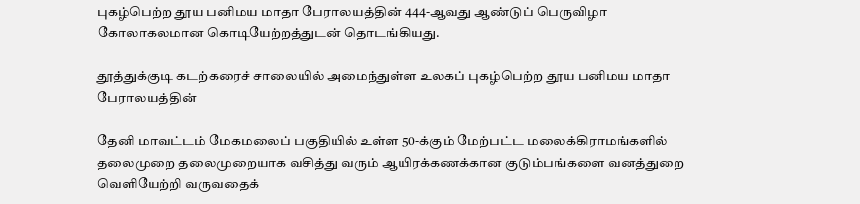புகழ்பெற்ற தூய பனிமய மாதா பேராலயத்தின் 444-ஆவது ஆண்டுப் பெருவிழா கோலாகலமான கொடியேற்றத்துடன் தொடங்கியது.

தூத்துக்குடி கடற்கரைச் சாலையில் அமைந்துள்ள உலகப் புகழ்பெற்ற தூய பனிமய மாதா பேராலயத்தின்

தேனி மாவட்டம் மேகமலைப் பகுதியில் உள்ள 50-க்கும் மேற்பட்ட மலைக்கிராமங்களில் தலைமுறை தலைமுறையாக வசித்து வரும் ஆயிரக்கணக்கான குடும்பங்களை வனத்துறை வெளியேற்றி வருவதைக்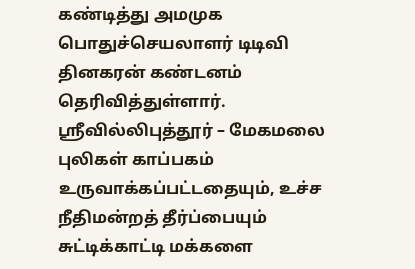கண்டித்து அமமுக பொதுச்செயலாளர் டிடிவி தினகரன் கண்டனம் தெரிவித்துள்ளார். ஸ்ரீவில்லிபுத்தூர் – மேகமலை புலிகள் காப்பகம் உருவாக்கப்பட்டதையும், உச்ச நீதிமன்றத் தீர்ப்பையும் சுட்டிக்காட்டி மக்களை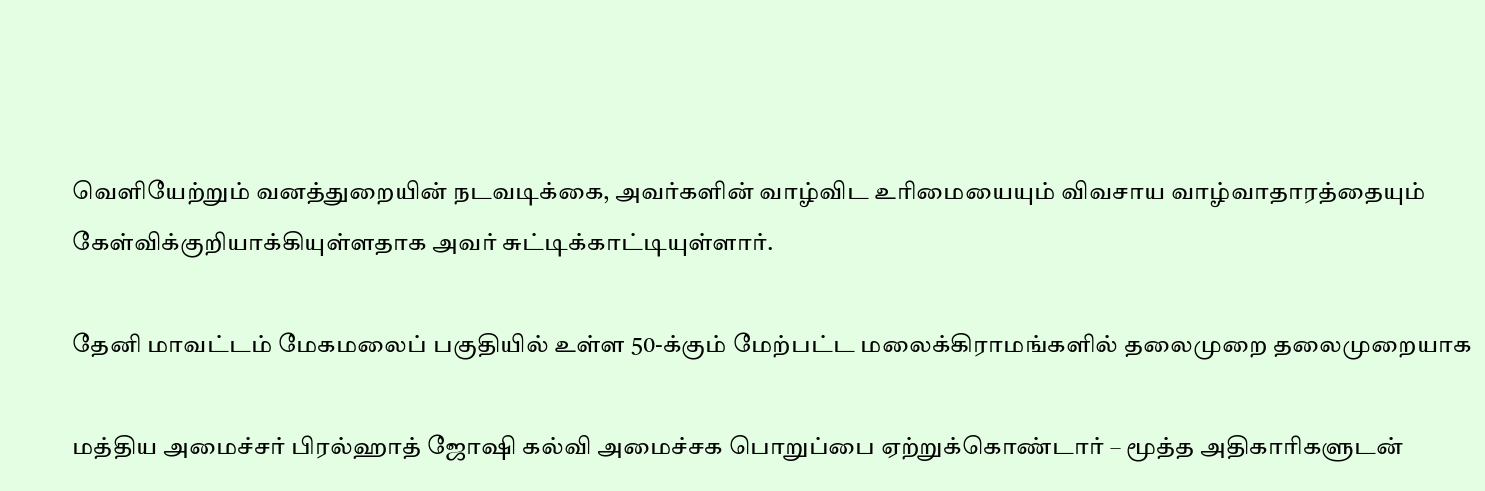வெளியேற்றும் வனத்துறையின் நடவடிக்கை, அவர்களின் வாழ்விட உரிமையையும் விவசாய வாழ்வாதாரத்தையும் கேள்விக்குறியாக்கியுள்ளதாக அவர் சுட்டிக்காட்டியுள்ளார்.

தேனி மாவட்டம் மேகமலைப் பகுதியில் உள்ள 50-க்கும் மேற்பட்ட மலைக்கிராமங்களில் தலைமுறை தலைமுறையாக

மத்திய அமைச்சர் பிரல்ஹாத் ஜோஷி கல்வி அமைச்சக பொறுப்பை ஏற்றுக்கொண்டார் – மூத்த அதிகாரிகளுடன்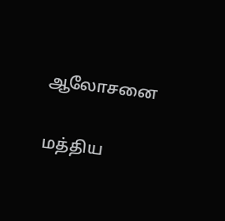ஆலோசனை

மத்திய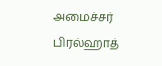அமைச்சர் பிரல்ஹாத்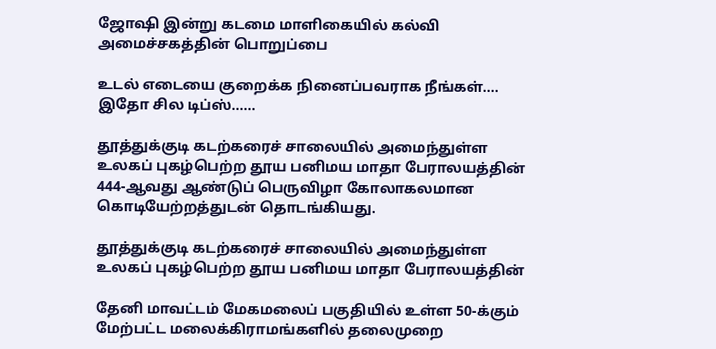ஜோஷி இன்று கடமை மாளிகையில் கல்வி அமைச்சகத்தின் பொறுப்பை

உடல் எடையை குறைக்க நினைப்பவராக நீங்கள்…. இதோ சில டிப்ஸ்……

தூத்துக்குடி கடற்கரைச் சாலையில் அமைந்துள்ள உலகப் புகழ்பெற்ற தூய பனிமய மாதா பேராலயத்தின் 444-ஆவது ஆண்டுப் பெருவிழா கோலாகலமான கொடியேற்றத்துடன் தொடங்கியது.

தூத்துக்குடி கடற்கரைச் சாலையில் அமைந்துள்ள உலகப் புகழ்பெற்ற தூய பனிமய மாதா பேராலயத்தின்

தேனி மாவட்டம் மேகமலைப் பகுதியில் உள்ள 50-க்கும் மேற்பட்ட மலைக்கிராமங்களில் தலைமுறை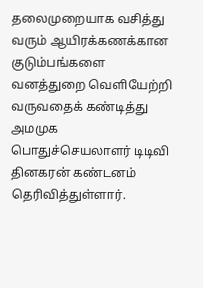தலைமுறையாக வசித்து வரும் ஆயிரக்கணக்கான குடும்பங்களை வனத்துறை வெளியேற்றி வருவதைக் கண்டித்து அமமுக பொதுச்செயலாளர் டிடிவி தினகரன் கண்டனம் தெரிவித்துள்ளார்.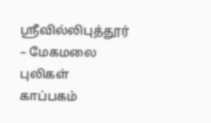ஸ்ரீவில்லிபுத்தூர் – மேகமலை புலிகள் காப்பகம்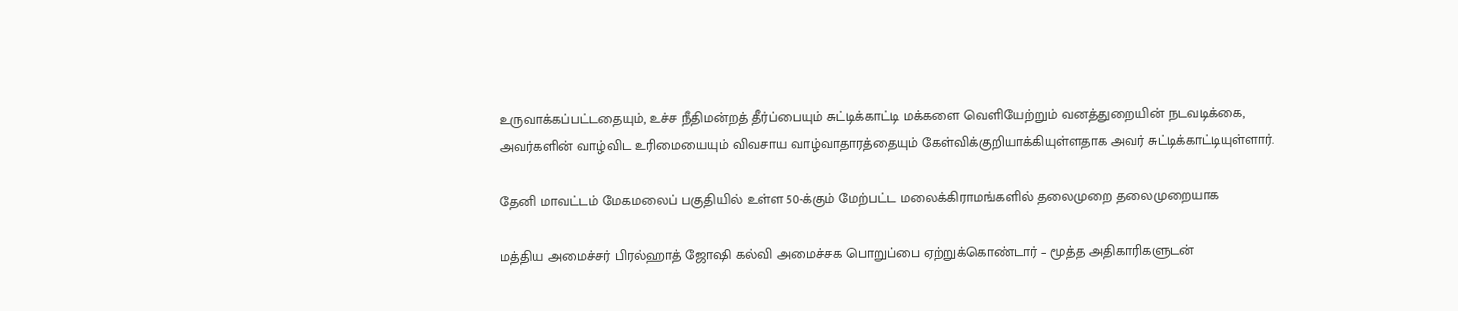உருவாக்கப்பட்டதையும், உச்ச நீதிமன்றத் தீர்ப்பையும் சுட்டிக்காட்டி மக்களை வெளியேற்றும் வனத்துறையின் நடவடிக்கை, அவர்களின் வாழ்விட உரிமையையும் விவசாய வாழ்வாதாரத்தையும் கேள்விக்குறியாக்கியுள்ளதாக அவர் சுட்டிக்காட்டியுள்ளார்.

தேனி மாவட்டம் மேகமலைப் பகுதியில் உள்ள 50-க்கும் மேற்பட்ட மலைக்கிராமங்களில் தலைமுறை தலைமுறையாக

மத்திய அமைச்சர் பிரல்ஹாத் ஜோஷி கல்வி அமைச்சக பொறுப்பை ஏற்றுக்கொண்டார் – மூத்த அதிகாரிகளுடன்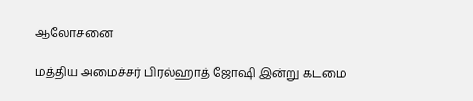ஆலோசனை

மத்திய அமைச்சர் பிரல்ஹாத் ஜோஷி இன்று கடமை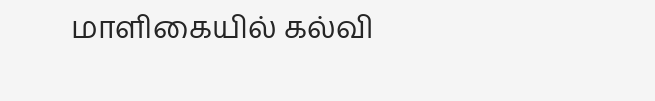மாளிகையில் கல்வி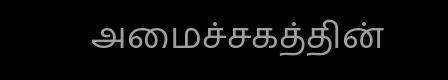அமைச்சகத்தின்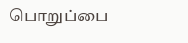பொறுப்பை